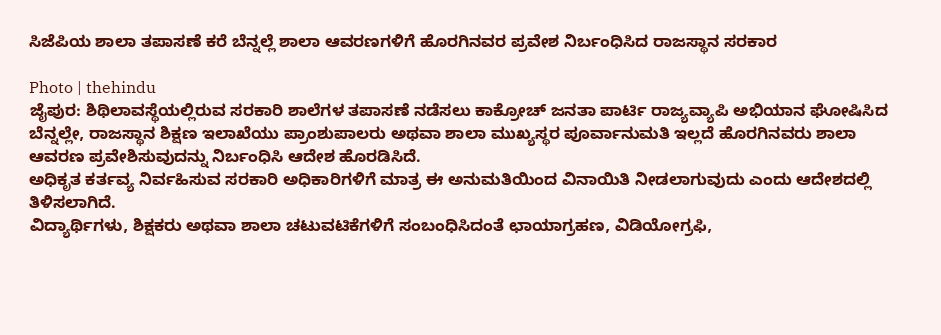ಸಿಜೆಪಿಯ ಶಾಲಾ ತಪಾಸಣೆ ಕರೆ ಬೆನ್ನಲ್ಲೆ ಶಾಲಾ ಆವರಣಗಳಿಗೆ ಹೊರಗಿನವರ ಪ್ರವೇಶ ನಿರ್ಬಂಧಿಸಿದ ರಾಜಸ್ಥಾನ ಸರಕಾರ

Photo | thehindu
ಜೈಪುರ: ಶಿಥಿಲಾವಸ್ಥೆಯಲ್ಲಿರುವ ಸರಕಾರಿ ಶಾಲೆಗಳ ತಪಾಸಣೆ ನಡೆಸಲು ಕಾಕ್ರೋಚ್ ಜನತಾ ಪಾರ್ಟಿ ರಾಜ್ಯವ್ಯಾಪಿ ಅಭಿಯಾನ ಘೋಷಿಸಿದ ಬೆನ್ನಲ್ಲೇ, ರಾಜಸ್ಥಾನ ಶಿಕ್ಷಣ ಇಲಾಖೆಯು ಪ್ರಾಂಶುಪಾಲರು ಅಥವಾ ಶಾಲಾ ಮುಖ್ಯಸ್ಥರ ಪೂರ್ವಾನುಮತಿ ಇಲ್ಲದೆ ಹೊರಗಿನವರು ಶಾಲಾ ಆವರಣ ಪ್ರವೇಶಿಸುವುದನ್ನು ನಿರ್ಬಂಧಿಸಿ ಆದೇಶ ಹೊರಡಿಸಿದೆ.
ಅಧಿಕೃತ ಕರ್ತವ್ಯ ನಿರ್ವಹಿಸುವ ಸರಕಾರಿ ಅಧಿಕಾರಿಗಳಿಗೆ ಮಾತ್ರ ಈ ಅನುಮತಿಯಿಂದ ವಿನಾಯಿತಿ ನೀಡಲಾಗುವುದು ಎಂದು ಆದೇಶದಲ್ಲಿ ತಿಳಿಸಲಾಗಿದೆ.
ವಿದ್ಯಾರ್ಥಿಗಳು, ಶಿಕ್ಷಕರು ಅಥವಾ ಶಾಲಾ ಚಟುವಟಿಕೆಗಳಿಗೆ ಸಂಬಂಧಿಸಿದಂತೆ ಛಾಯಾಗ್ರಹಣ, ವಿಡಿಯೋಗ್ರಫಿ,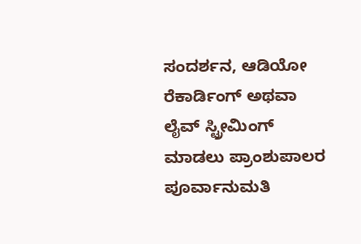ಸಂದರ್ಶನ, ಆಡಿಯೋ ರೆಕಾರ್ಡಿಂಗ್ ಅಥವಾ ಲೈವ್ ಸ್ಟ್ರೀಮಿಂಗ್ ಮಾಡಲು ಪ್ರಾಂಶುಪಾಲರ ಪೂರ್ವಾನುಮತಿ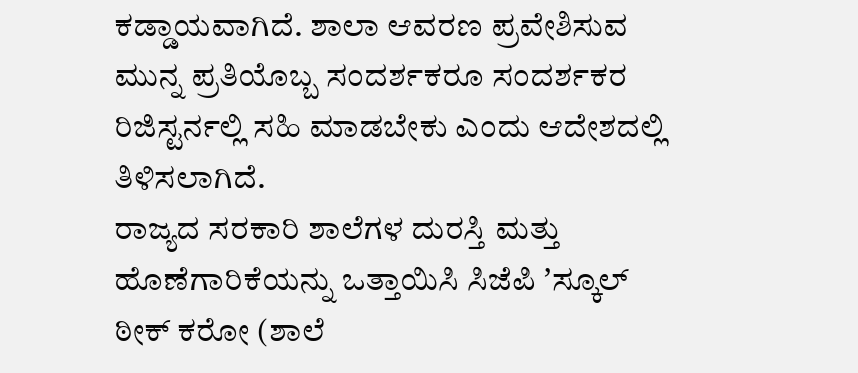ಕಡ್ಡಾಯವಾಗಿದೆ. ಶಾಲಾ ಆವರಣ ಪ್ರವೇಶಿಸುವ ಮುನ್ನ ಪ್ರತಿಯೊಬ್ಬ ಸಂದರ್ಶಕರೂ ಸಂದರ್ಶಕರ ರಿಜಿಸ್ಟರ್ನಲ್ಲಿ ಸಹಿ ಮಾಡಬೇಕು ಎಂದು ಆದೇಶದಲ್ಲಿ ತಿಳಿಸಲಾಗಿದೆ.
ರಾಜ್ಯದ ಸರಕಾರಿ ಶಾಲೆಗಳ ದುರಸ್ತಿ ಮತ್ತು ಹೊಣೆಗಾರಿಕೆಯನ್ನು ಒತ್ತಾಯಿಸಿ ಸಿಜೆಪಿ ʼಸ್ಕೂಲ್ ಠೀಕ್ ಕರೋ (ಶಾಲೆ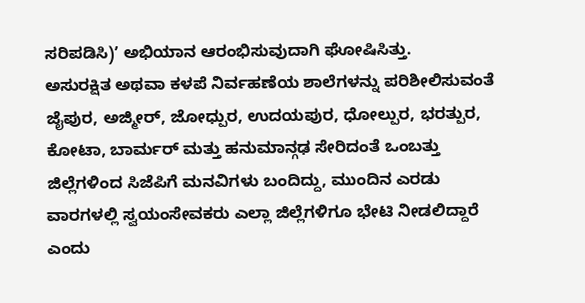ಸರಿಪಡಿಸಿ)ʼ ಅಭಿಯಾನ ಆರಂಭಿಸುವುದಾಗಿ ಘೋಷಿಸಿತ್ತು.
ಅಸುರಕ್ಷಿತ ಅಥವಾ ಕಳಪೆ ನಿರ್ವಹಣೆಯ ಶಾಲೆಗಳನ್ನು ಪರಿಶೀಲಿಸುವಂತೆ ಜೈಪುರ, ಅಜ್ಮೀರ್, ಜೋಧ್ಪುರ, ಉದಯಪುರ, ಧೋಲ್ಪುರ, ಭರತ್ಪುರ, ಕೋಟಾ, ಬಾರ್ಮರ್ ಮತ್ತು ಹನುಮಾನ್ಗಢ ಸೇರಿದಂತೆ ಒಂಬತ್ತು ಜಿಲ್ಲೆಗಳಿಂದ ಸಿಜೆಪಿಗೆ ಮನವಿಗಳು ಬಂದಿದ್ದು, ಮುಂದಿನ ಎರಡು ವಾರಗಳಲ್ಲಿ ಸ್ವಯಂಸೇವಕರು ಎಲ್ಲಾ ಜಿಲ್ಲೆಗಳಿಗೂ ಭೇಟಿ ನೀಡಲಿದ್ದಾರೆ ಎಂದು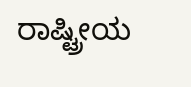ರಾಷ್ಟ್ರೀಯ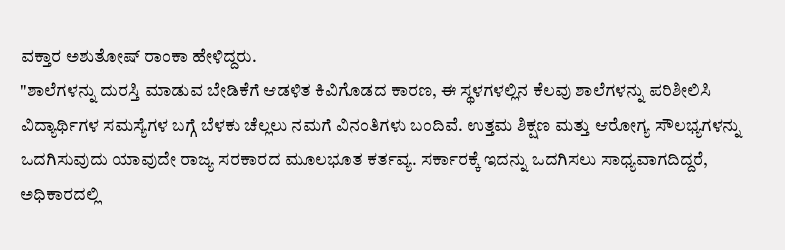ವಕ್ತಾರ ಅಶುತೋಷ್ ರಾಂಕಾ ಹೇಳಿದ್ದರು.
"ಶಾಲೆಗಳನ್ನು ದುರಸ್ತಿ ಮಾಡುವ ಬೇಡಿಕೆಗೆ ಆಡಳಿತ ಕಿವಿಗೊಡದ ಕಾರಣ, ಈ ಸ್ಥಳಗಳಲ್ಲಿನ ಕೆಲವು ಶಾಲೆಗಳನ್ನು ಪರಿಶೀಲಿಸಿ ವಿದ್ಯಾರ್ಥಿಗಳ ಸಮಸ್ಯೆಗಳ ಬಗ್ಗೆ ಬೆಳಕು ಚೆಲ್ಲಲು ನಮಗೆ ವಿನಂತಿಗಳು ಬಂದಿವೆ. ಉತ್ತಮ ಶಿಕ್ಷಣ ಮತ್ತು ಆರೋಗ್ಯ ಸೌಲಭ್ಯಗಳನ್ನು ಒದಗಿಸುವುದು ಯಾವುದೇ ರಾಜ್ಯ ಸರಕಾರದ ಮೂಲಭೂತ ಕರ್ತವ್ಯ. ಸರ್ಕಾರಕ್ಕೆ ಇದನ್ನು ಒದಗಿಸಲು ಸಾಧ್ಯವಾಗದಿದ್ದರೆ, ಅಧಿಕಾರದಲ್ಲಿ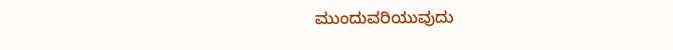ಮುಂದುವರಿಯುವುದು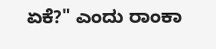ಏಕೆ?" ಎಂದು ರಾಂಕಾ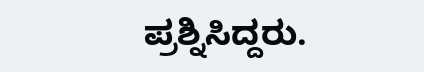ಪ್ರಶ್ನಿಸಿದ್ದರು.